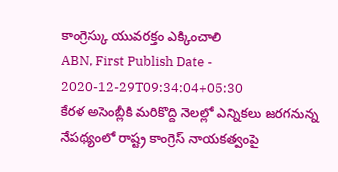కాంగ్రెస్కు యువరక్తం ఎక్కించాలి
ABN, First Publish Date - 2020-12-29T09:34:04+05:30
కేరళ అసెంబ్లీకి మరికొద్ది నెలల్లో ఎన్నికలు జరగనున్న నేపథ్యంలో రాష్ట్ర కాంగ్రెస్ నాయకత్వంపై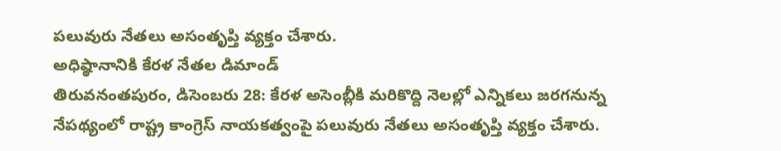పలువురు నేతలు అసంతృప్తి వ్యక్తం చేశారు.
అధిష్ఠానానికి కేరళ నేతల డిమాండ్
తిరువనంతపురం, డిసెంబరు 28: కేరళ అసెంబ్లీకి మరికొద్ది నెలల్లో ఎన్నికలు జరగనున్న నేపథ్యంలో రాష్ట్ర కాంగ్రెస్ నాయకత్వంపై పలువురు నేతలు అసంతృప్తి వ్యక్తం చేశారు.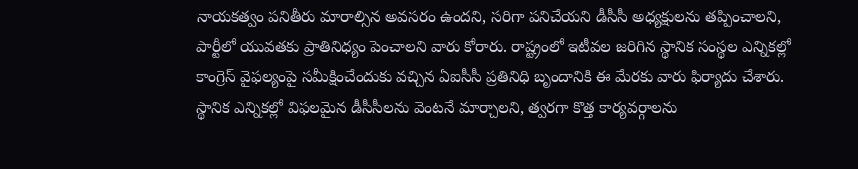నాయకత్వం పనితీరు మారాల్సిన అవసరం ఉందని, సరిగా పనిచేయని డీసీసీ అధ్యక్షులను తప్పించాలని, పార్టీలో యువతకు ప్రాతినిధ్యం పెంచాలని వారు కోరారు. రాష్ట్రంలో ఇటీవల జరిగిన స్థానిక సంస్థల ఎన్నికల్లో కాంగ్రెస్ వైఫల్యంపై సమీక్షించేందుకు వచ్చిన ఏఐసీసీ ప్రతినిధి బృందానికి ఈ మేరకు వారు ఫిర్యాదు చేశారు. స్థానిక ఎన్నికల్లో విఫలమైన డీసీసీలను వెంటనే మార్చాలని, త్వరగా కొత్త కార్యవర్గాలను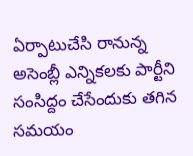ఏర్పాటుచేసి రానున్న అసెంబ్లీ ఎన్నికలకు పార్టీని సంసిద్దం చేసేందుకు తగిన సమయం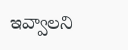ఇవ్వాలని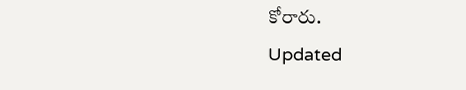కోరారు.
Updated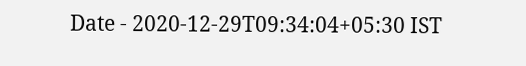Date - 2020-12-29T09:34:04+05:30 IST